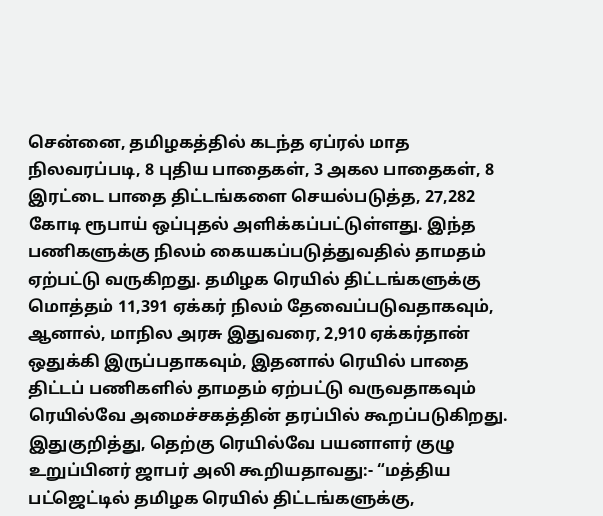சென்னை, தமிழகத்தில் கடந்த ஏப்ரல் மாத நிலவரப்படி, 8 புதிய பாதைகள், 3 அகல பாதைகள், 8 இரட்டை பாதை திட்டங்களை செயல்படுத்த, 27,282 கோடி ரூபாய் ஒப்புதல் அளிக்கப்பட்டுள்ளது. இந்த பணிகளுக்கு நிலம் கையகப்படுத்துவதில் தாமதம் ஏற்பட்டு வருகிறது. தமிழக ரெயில் திட்டங்களுக்கு மொத்தம் 11,391 ஏக்கர் நிலம் தேவைப்படுவதாகவும், ஆனால், மாநில அரசு இதுவரை, 2,910 ஏக்கர்தான் ஒதுக்கி இருப்பதாகவும், இதனால் ரெயில் பாதை திட்டப் பணிகளில் தாமதம் ஏற்பட்டு வருவதாகவும் ரெயில்வே அமைச்சகத்தின் தரப்பில் கூறப்படுகிறது. இதுகுறித்து, தெற்கு ரெயில்வே பயனாளர் குழு உறுப்பினர் ஜாபர் அலி கூறியதாவது:- “மத்திய பட்ஜெட்டில் தமிழக ரெயில் திட்டங்களுக்கு,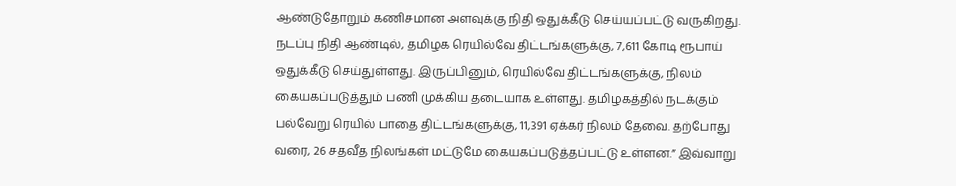ஆண்டுதோறும் கணிசமான அளவுக்கு நிதி ஒதுக்கீடு செய்யப்பட்டு வருகிறது. நடப்பு நிதி ஆண்டில், தமிழக ரெயில்வே திட்டங்களுக்கு, 7,611 கோடி ரூபாய் ஒதுக்கீடு செய்துள்ளது. இருப்பினும், ரெயில்வே திட்டங்களுக்கு, நிலம் கையகப்படுத்தும் பணி முக்கிய தடையாக உள்ளது. தமிழகத்தில் நடக்கும் பல்வேறு ரெயில் பாதை திட்டங்களுக்கு, 11,391 ஏக்கர் நிலம் தேவை. தற்போது வரை, 26 சதவீத நிலங்கள் மட்டுமே கையகப்படுத்தப்பட்டு உள்ளன.” இவ்வாறு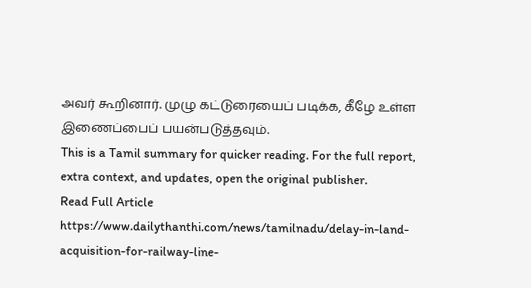அவர் கூறினார். முழு கட்டுரையைப் படிக்க, கீழே உள்ள இணைப்பைப் பயன்படுத்தவும்.
This is a Tamil summary for quicker reading. For the full report, extra context, and updates, open the original publisher.
Read Full Article
https://www.dailythanthi.com/news/tamilnadu/delay-in-land-acquisition-for-railway-line-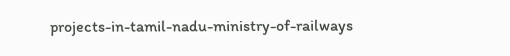projects-in-tamil-nadu-ministry-of-railways